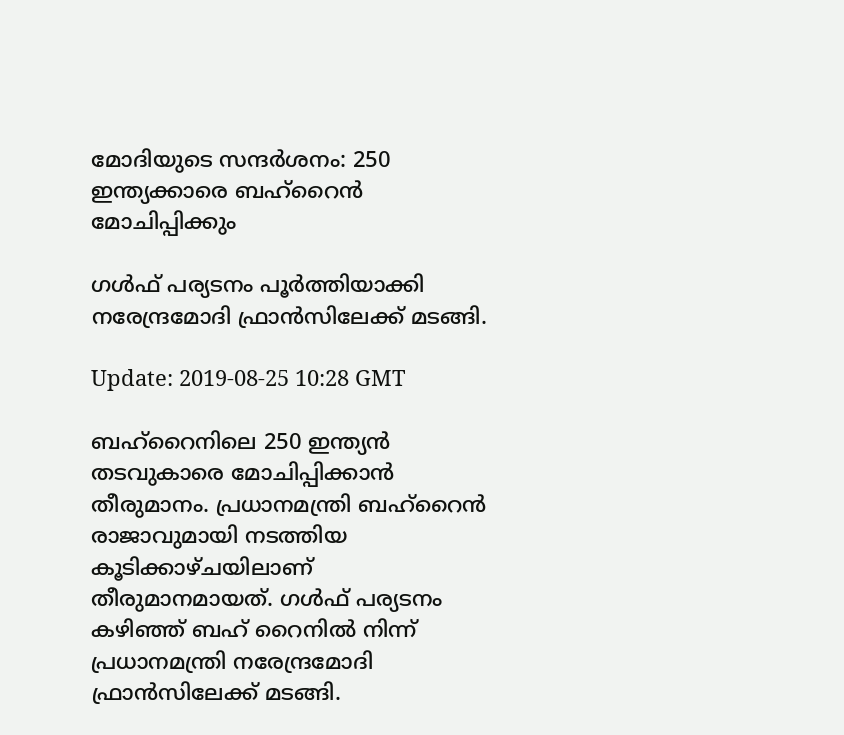മോദിയുടെ സന്ദര്‍ശനം: 250 ഇന്ത്യക്കാരെ ബഹ്‌റൈന്‍ മോചിപ്പിക്കും

ഗൾഫ് പര്യടനം പൂര്‍ത്തിയാക്കി നരേന്ദ്രമോദി ഫ്രാൻസിലേക്ക് മടങ്ങി.

Update: 2019-08-25 10:28 GMT

ബഹ്‌റൈനിലെ 250 ഇന്ത്യന്‍ തടവുകാരെ മോചിപ്പിക്കാന്‍ തീരുമാനം. പ്രധാനമന്ത്രി ബഹ്‌റൈന്‍ രാജാവുമായി നടത്തിയ കൂടിക്കാഴ്ചയിലാണ് തീരുമാനമായത്. ഗള്‍ഫ് പര്യടനം കഴിഞ്ഞ് ബഹ് റൈനില്‍ നിന്ന് പ്രധാനമന്ത്രി നരേന്ദ്രമോദി ഫ്രാന്‍സിലേക്ക് മടങ്ങി.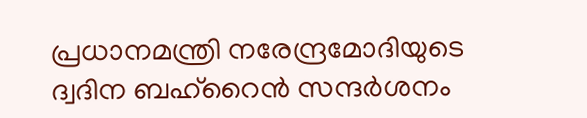പ്രധാനമന്ത്രി നരേന്ദ്രമോദിയുടെ ദ്വദിന ബഹ്‌റൈന്‍ സന്ദര്‍ശനം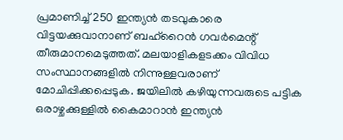പ്രമാണിച്ച് 250 ഇന്ത്യന്‍ തടവുകാരെ വിട്ടയക്കുവാനാണ് ബഹ്‌റൈന്‍ ഗവര്‍മെന്റ് തീരുമാനമെടുത്തത്. മലയാളികളടക്കം വിവിധ സംസ്ഥാനങ്ങളില്‍ നിന്നുള്ളവരാണ് മോചിപ്പിക്കപ്പെടുക. ജയിലില്‍ കഴിയുന്നവരുടെ പട്ടിക ഒരാഴ്ചക്കുള്ളില്‍ കൈമാറാന്‍ ഇന്ത്യന്‍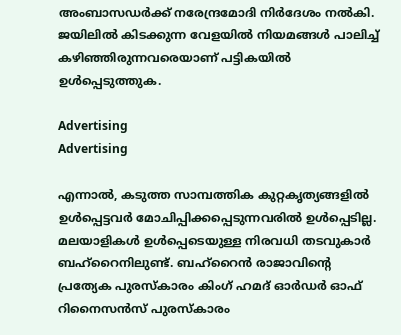അംബാസഡര്‍ക്ക് നരേന്ദ്രമോദി നിര്‍ദേശം നല്‍കി. ജയിലില്‍ കിടക്കുന്ന വേളയില്‍ നിയമങ്ങള്‍ പാലിച്ച് കഴിഞ്ഞിരുന്നവരെയാണ് പട്ടികയില്‍ ഉള്‍പ്പെടുത്തുക.

Advertising
Advertising

എന്നാല്‍, കടുത്ത സാമ്പത്തിക കുറ്റകൃത്യങ്ങളില്‍ ഉള്‍പ്പെട്ടവര്‍ മോചിപ്പിക്കപ്പെടുന്നവരില്‍ ഉള്‍പ്പെടില്ല. മലയാളികള്‍ ഉള്‍പ്പെടെയുള്ള നിരവധി തടവുകാര്‍ ബഹ്‌റൈനിലുണ്ട്. ബഹ്‌റൈന്‍ രാജാവിന്റെ പ്രത്യേക പുരസ്‌കാരം കിംഗ് ഹമദ് ഓര്‍ഡര്‍ ഓഫ് റിനൈസന്‍സ് പുരസ്‌കാരം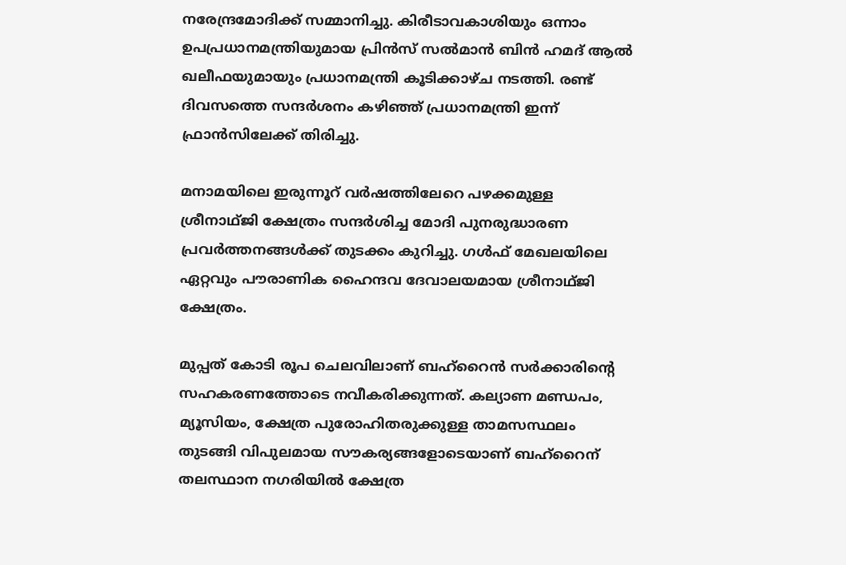നരേന്ദ്രമോദിക്ക് സമ്മാനിച്ചു. കിരീടാവകാശിയും ഒന്നാം ഉപപ്രധാനമന്ത്രിയുമായ പ്രിന്‍സ് സല്‍മാന്‍ ബിന്‍ ഹമദ് ആല്‍ ഖലീഫയുമായും പ്രധാനമന്ത്രി കൂടിക്കാഴ്ച നടത്തി. രണ്ട് ദിവസത്തെ സന്ദര്‍ശനം കഴിഞ്ഞ് പ്രധാനമന്ത്രി ഇന്ന് ഫ്രാന്‍സിലേക്ക് തിരിച്ചു.

മനാമയിലെ ഇരുന്നൂറ് വർഷത്തിലേറെ പഴക്കമുള്ള ശ്രീനാഥ്ജി ക്ഷേത്രം സന്ദര്‍ശിച്ച മോദി പുനരുദ്ധാരണ പ്രവർത്തനങ്ങൾക്ക് തുടക്കം കുറിച്ചു. ഗൾഫ് മേഖലയിലെ ഏറ്റവും പൗരാണിക ഹൈന്ദവ ദേവാലയമായ ശ്രീനാഥ്ജി ക്ഷേത്രം.

മുപ്പത് കോടി രൂപ ചെലവിലാണ് ബഹ്റൈൻ സർക്കാരിന്‍റെ സഹകരണത്തോടെ നവീകരിക്കുന്നത്. കല്യാണ മണ്ഡപം, മ്യൂസിയം, ക്ഷേത്ര പുരോഹിതരുക്കുള്ള താമസസ്ഥലം തുടങ്ങി വിപുലമായ സൗകര്യങ്ങളോടെയാണ് ബഹ്റൈന് തലസ്ഥാന നഗരിയിൽ ക്ഷേത്ര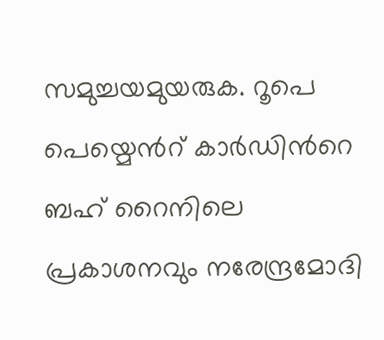സമുച്ചയമുയരുക. റൂപെ പെയ്മെന്‍റ് കാർഡിന്‍റെ ബഹ് റൈനിലെ പ്രകാശനവും നരേന്ദ്രമോദി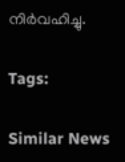നിർവഹിച്ചു.

Tags:

Similar News